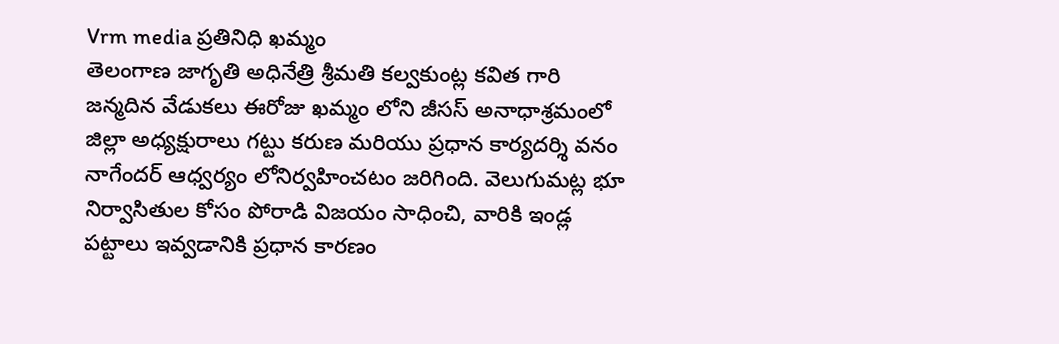Vrm media ప్రతినిధి ఖమ్మం
తెలంగాణ జాగృతి అధినేత్రి శ్రీమతి కల్వకుంట్ల కవిత గారి జన్మదిన వేడుకలు ఈరోజు ఖమ్మం లోని జీసస్ అనాధాశ్రమంలో జిల్లా అధ్యక్షురాలు గట్టు కరుణ మరియు ప్రధాన కార్యదర్శి వనం నాగేందర్ ఆధ్వర్యం లోనిర్వహించటం జరిగింది. వెలుగుమట్ల భూ నిర్వాసితుల కోసం పోరాడి విజయం సాధించి, వారికి ఇండ్ల పట్టాలు ఇవ్వడానికి ప్రధాన కారణం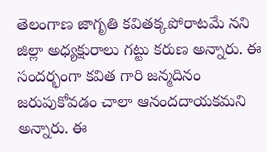తెలంగాణ జాగృతి కవితక్కపోరాటమే నని జిల్లా అధ్యక్షురాలు గట్టు కరుణ అన్నారు. ఈ సందర్భంగా కవిత గారి జన్మదినం జరుపుకోవడం చాలా ఆనందదాయకమని అన్నారు. ఈ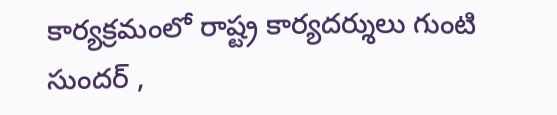కార్యక్రమంలో రాష్ట్ర కార్యదర్శులు గుంటి సుందర్ ,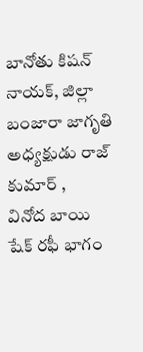బానోతు కిషన్ నాయక్, జిల్లా బంజారా జాగృతి అధ్యక్షుడు రాజ్ కుమార్ ,
వినోద బాయి షేక్ రఫీ భాగం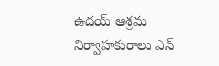ఉదయ్ ఆశ్రమ నిర్వాహకురాలు ఎన్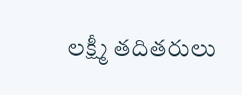లక్ష్మీ తదితరులు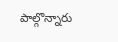పాల్గొన్నారు